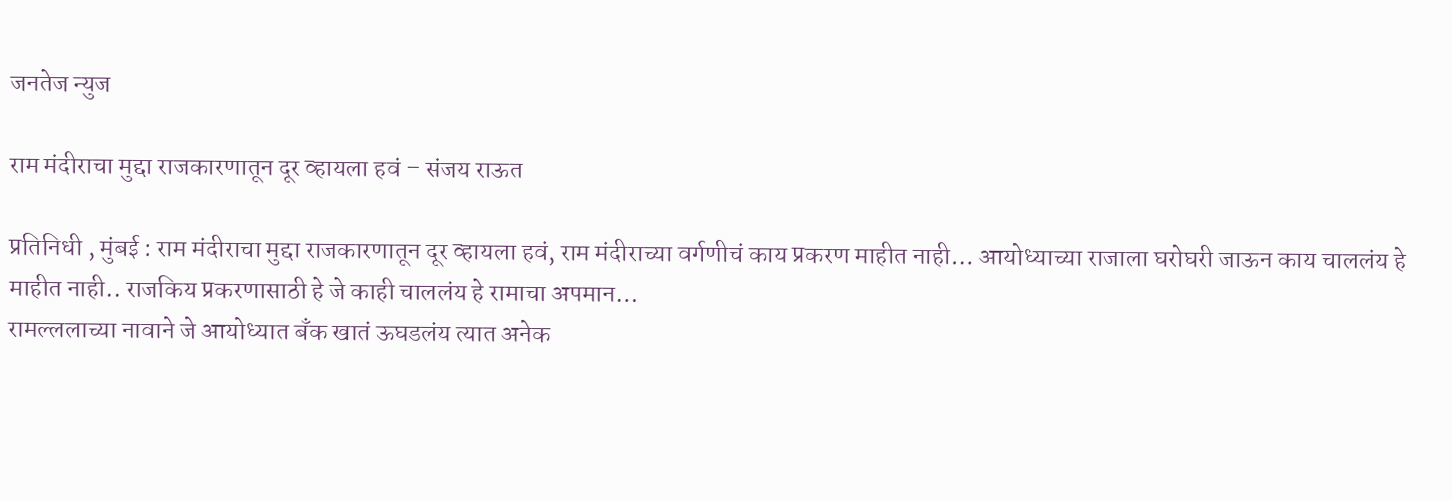जनतेज न्युज

राम मंदीराचा मुद्दा राजकारणातून दूर व्हायला हवं – संजय राऊत

प्रतिनिधी , मुंबई : राम मंदीराचा मुद्दा राजकारणातून दूर व्हायला हवं, राम मंदीराच्या वर्गणीचं काय प्रकरण माहीत नाही… आयोध्याच्या राजाला घरोघरी जाऊन काय चाललंय हे माहीत नाही.. राजकिय प्रकरणासाठी हे जे काही चाललंय हे रामाचा अपमान…
रामल्ललाच्या नावाने जे आयोध्यात बॅंक खातं ऊघडलंय त्यात अनेक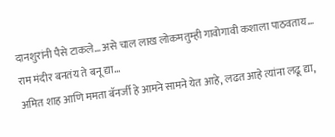दानशुरांनी पैसे टाकले… असे चाल लाख लोकमतुम्ही गावोगावी कशाला पाठवताय…
राम मंदीर बनतंय ते बनू द्या…
अमित शाह आणि ममता बॅनर्जी हे आमने सामने येत आहे, लढत आहे त्यांना लढू द्या,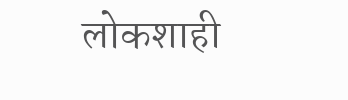लोकशाही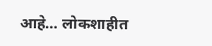आहे… लोकशाहीत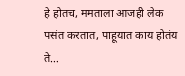हे होतच, ममताला आजही लेक पसंत करतात, पाहूयात काय होतंय ते…